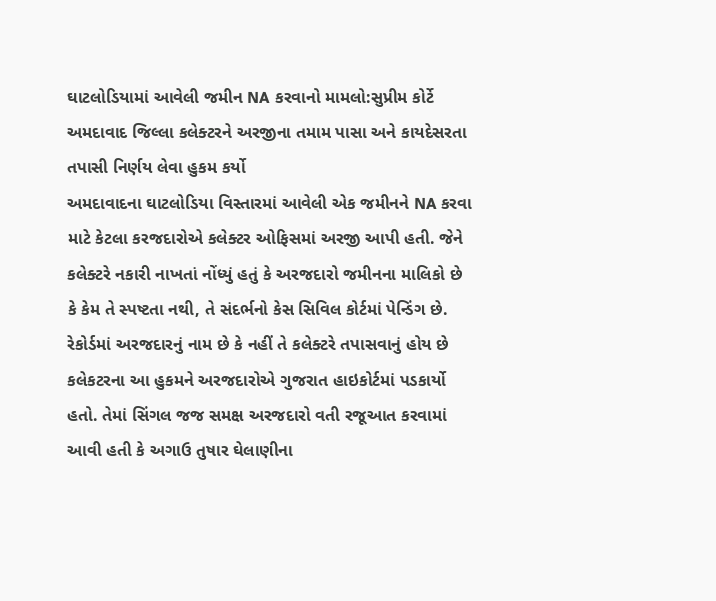ઘાટલોડિયામાં આવેલી જમીન NA કરવાનો મામલો:સુપ્રીમ કોર્ટે અમદાવાદ જિલ્લા કલેક્ટરને અરજીના તમામ પાસા અને કાયદેસરતા તપાસી નિર્ણય લેવા હુકમ કર્યો
અમદાવાદના ઘાટલોડિયા વિસ્તારમાં આવેલી એક જમીનને NA કરવા માટે કેટલા કરજદારોએ કલેક્ટર ઓફિસમાં અરજી આપી હતી. જેને કલેક્ટરે નકારી નાખતાં નોંધ્યું હતું કે અરજદારો જમીનના માલિકો છે કે કેમ તે સ્પષ્ટતા નથી, તે સંદર્ભનો કેસ સિવિલ કોર્ટમાં પેન્ડિંગ છે. રેકોર્ડમાં અરજદારનું નામ છે કે નહીં તે કલેક્ટરે તપાસવાનું હોય છે
કલેકટરના આ હુકમને અરજદારોએ ગુજરાત હાઇકોર્ટમાં પડકાર્યો હતો. તેમાં સિંગલ જજ સમક્ષ અરજદારો વતી રજૂઆત કરવામાં આવી હતી કે અગાઉ તુષાર ઘેલાણીના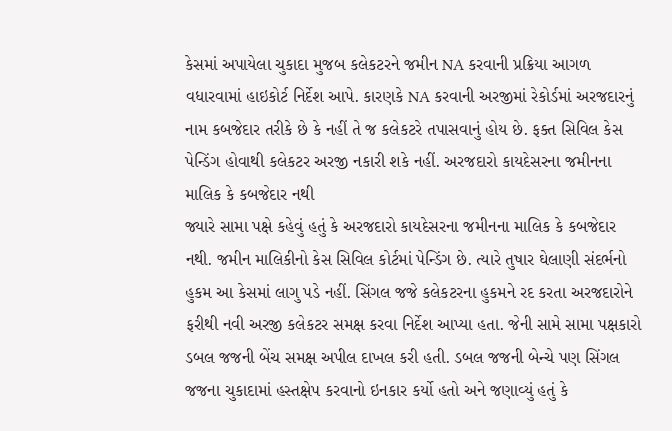કેસમાં અપાયેલા ચુકાદા મુજબ કલેકટરને જમીન NA કરવાની પ્રક્રિયા આગળ વધારવામાં હાઇકોર્ટ નિર્દેશ આપે. કારણકે NA કરવાની અરજીમાં રેકોર્ડમાં અરજદારનું નામ કબજેદાર તરીકે છે કે નહીં તે જ કલેકટરે તપાસવાનું હોય છે. ફક્ત સિવિલ કેસ પેન્ડિંગ હોવાથી કલેકટર અરજી નકારી શકે નહીં. અરજદારો કાયદેસરના જમીનના માલિક કે કબજેદાર નથી
જ્યારે સામા પક્ષે કહેવું હતું કે અરજદારો કાયદેસરના જમીનના માલિક કે કબજેદાર નથી. જમીન માલિકીનો કેસ સિવિલ કોર્ટમાં પેન્ડિંગ છે. ત્યારે તુષાર ઘેલાણી સંદર્ભનો હુકમ આ કેસમાં લાગુ પડે નહીં. સિંગલ જજે કલેકટરના હુકમને રદ કરતા અરજદારોને ફરીથી નવી અરજી કલેકટર સમક્ષ કરવા નિર્દેશ આપ્યા હતા. જેની સામે સામા પક્ષકારો ડબલ જજની બેંચ સમક્ષ અપીલ દાખલ કરી હતી. ડબલ જજની બેન્ચે પણ સિંગલ જજના ચુકાદામાં હસ્તક્ષેપ કરવાનો ઇનકાર કર્યો હતો અને જણાવ્યું હતું કે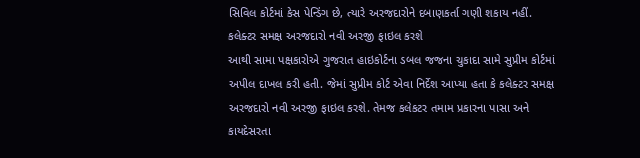સિવિલ કોર્ટમાં કેસ પેન્ડિંગ છે, ત્યારે અરજદારોને દબાણકર્તા ગણી શકાય નહીં. કલેક્ટર સમક્ષ અરજદારો નવી અરજી ફાઇલ કરશે
આથી સામા પક્ષકારોએ ગુજરાત હાઇકોર્ટના ડબલ જજના ચુકાદા સામે સુપ્રીમ કોર્ટમાં અપીલ દાખલ કરી હતી. જેમાં સુપ્રીમ કોર્ટ એવા નિર્દેશ આપ્યા હતા કે કલેક્ટર સમક્ષ અરજદારો નવી અરજી ફાઇલ કરશે. તેમજ કલેકટર તમામ પ્રકારના પાસા અને કાયદેસરતા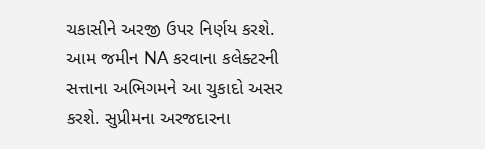ચકાસીને અરજી ઉપર નિર્ણય કરશે. આમ જમીન NA કરવાના કલેક્ટરની સત્તાના અભિગમને આ ચુકાદો અસર કરશે. સુપ્રીમના અરજદારના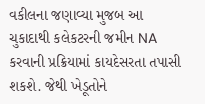વકીલના જણાવ્યા મુજબ આ ચુકાદાથી કલેકટરની જમીન NA કરવાની પ્રક્રિયામાં કાયદેસરતા તપાસી શકશે. જેથી ખેડૂતોને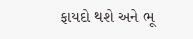ફાયદો થશે અને ભૂ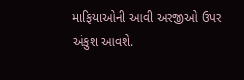માફિયાઓની આવી અરજીઓ ઉપર અંકુશ આવશે.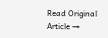Read Original Article →